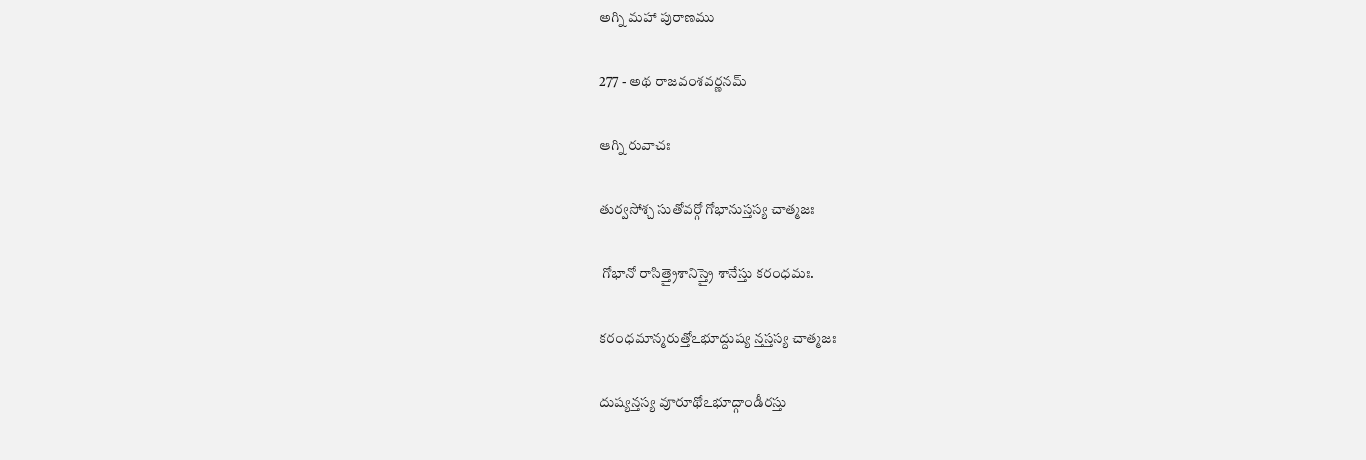అగ్ని మహా పురాణము

277 - అథ రాజవంశవర్ణనమ్

ఆగ్ని రువాచః

తుర్వసోశ్చ సుతోవర్గో గోభానుస్తస్య చాత్మజః

 గోభానో రాసిత్త్రైశానిస్త్రై శానేస్తు కరంధమః.

కరంధమాన్మరుత్తోఽభూద్దుష్య న్తస్తస్య చాత్మజః

దుష్యన్తస్య వూరూథోఽభూద్గాండీరస్తు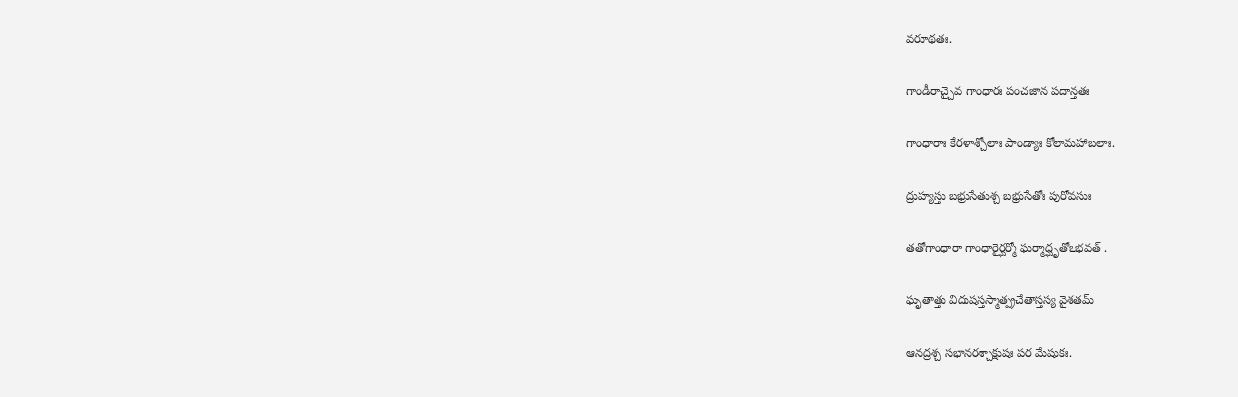వరూథతః.

గాండీరాచ్చైవ గాంధారః పంచజాన పదాన్తతః

గాంధారాః కేరళాశ్చోలాః పాండ్యాః కోలామహాబలాః.

ద్రుహ్యస్తు బభ్రుసేతుశ్చ బభ్రుసేతోః పురోవసుః

తతోగాంధారా గాంధారైర్ఘర్మో ఘర్మాద్ఘృతోఽభవత్ .

ఘృతాత్తు విదుషస్తస్మాత్ప్రచేతాస్తస్య వైశతమ్

ఆనద్రశ్చ సభానరశ్చాక్షుషః పర మేషుకః.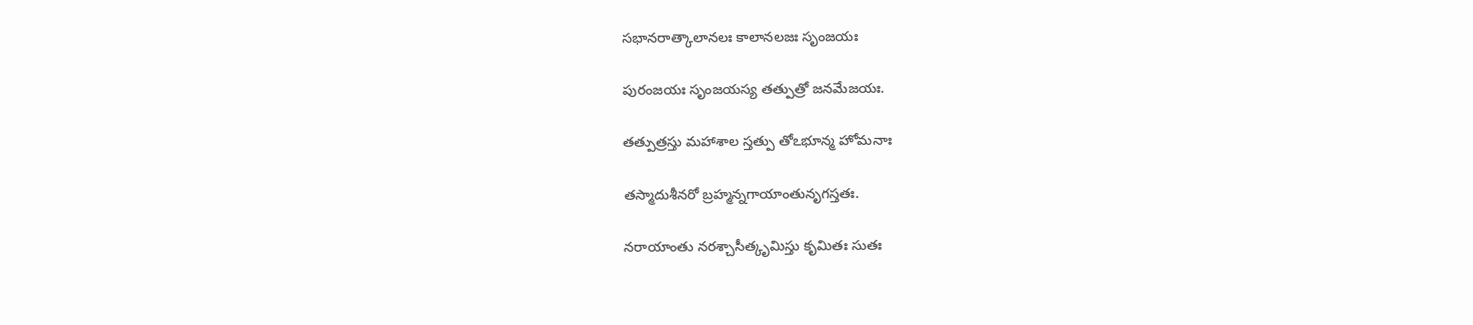సభానరాత్కాలానలః కాలానలజః సృంజయః

పురంజయః సృంజయస్య తత్పుత్రో జనమేజయః.

తత్పుత్రస్తు మహాశాల స్తత్పు తోఽభూన్మ హోమనాః

తస్మాదుశీనరో బ్రహ్మన్నగాయాంతునృగస్తతః.

నరాయాంతు నరశ్చాసీత్కృమిస్తు కృమితః సుతః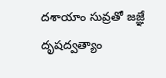దశాయాం సువ్రతో జజ్ఞే దృషద్వత్యాం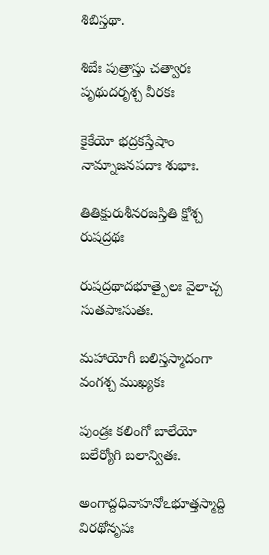శిబిస్తథా.

శిబేః పుత్రాస్తు చత్వారః పృథుదరృశ్చ వీరకః

కైకేయో భద్రకస్తేషాం నామ్నాజనపదాః శుభాః.

తితిక్షురుశీనరజస్తితి క్షోశ్చ రుషద్రథః

రుషద్రథాదభూత్పైలః వైలాచ్చ సుతపాఃసుతః.

మహాయోగీ బలిస్తస్మాదంగా వంగశ్చ ముఖ్యకః

పుండ్రః కలింగో బాలేయో బలేర్యోగి బలాన్వితః.

అంగాద్దధివాహనోఽభూత్తస్మాద్ది విరథోనృపః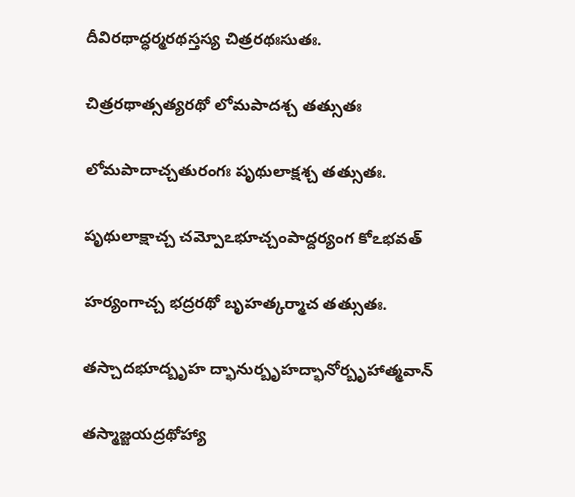దీవిరథాద్ధర్మరథస్తస్య చిత్రరథఃసుతః.

చిత్రరథాత్సత్యరథో లోమపాదశ్చ తత్సుతః

లోమపాదాచ్చతురంగః పృథులాక్షశ్చ తత్సుతః.

పృథులాక్షాచ్చ చమ్పోఽభూచ్చంపాద్దర్యంగ కోఽభవత్

హర్యంగాచ్చ భద్రరథో బృహత్కర్మాచ తత్సుతః.

తస్చాదభూద్బృహ ద్భానుర్బృహద్భానోర్బృహాత్మవాన్

తస్మాజ్జయద్రథోహ్యా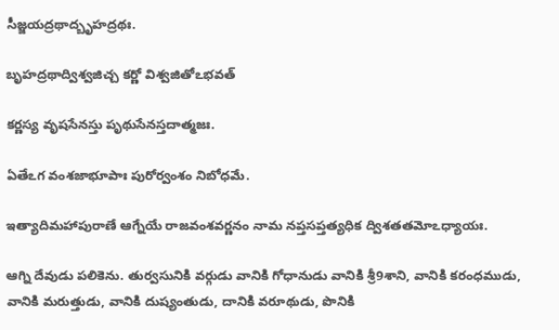సీజ్జయద్రథాద్బృహద్రథః.

బృహద్రథాద్విశ్వజిచ్చ కర్ణో విశ్వజితోఽభవత్

కర్ణస్య వృషసేనస్తు పృథుసేనస్తదాత్మజః.

ఏతేఽగ వంశజాభూపాః పురోర్వంశం నిబోధమే.

ఇత్యాదిమహాపురాణే ఆగ్నేయే రాజవంశవర్ణనం నామ నప్తసప్తత్యధిక ద్విశతతమోఽధ్యాయః.

ఆగ్ని దేవుడు పలికెను. తుర్వసునికి వర్గుడు వానికి గోధానుడు వానికి శ్రీ9శాని, వానికి కరంధముడు, వానికి మరుత్తుడు, వానికి దుష్యంతుడు, దానికి వరూథుడు, పొనికి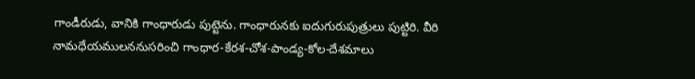గాండీరుడు, వానికి గాంధారుడు పుట్టెను. గాంధారునకు ఐదుగురుపుత్రులు పుట్టిరి. వీరి నామధేయములననుసరించి గాంధార-కేరశ-చోశ-పాండ్య-కోల-దేశమాలు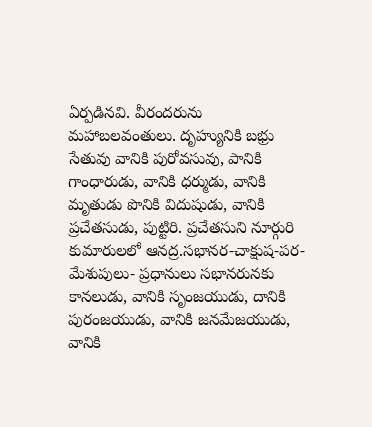ఏర్పడినవి. వీరందరును మహాబలవంతులు. దృహ్యునికి బభ్రు సేతువు వానికి పురోవసువు, పానికి గాంధారుడు, వానికి ధర్ముడు, వానికి మృతుడు పొనికి విదుషుడు, వానికి ప్రచేతసుడు, పుట్టిరి. ప్రచేతసుని నూర్గురి కుమారులలో ఆనద్ర.సభానర-చాక్షుష-పర-మేశుపులు- ప్రధానులు సభానరునకు కానలుడు, వానికి సృంజయుడు, దానికి పురంజయుడు, వానికి జనమేజయుడు, వానికి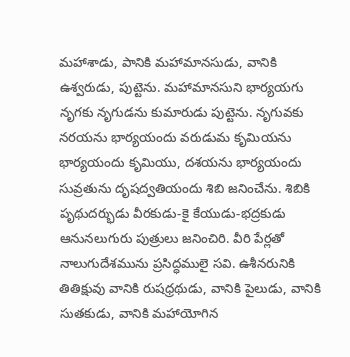మహాశాడు, పానికి మహామానసుడు, వానికి ఉశ్వరుడు, పుట్టెను. మహామానసుని భార్యయగు నృగకు నృగుడను కుమారుడు పుట్టెను. నృగువకు నరయను భార్యయందు వరుడుమ కృమియను భార్యయందు కృమియు, దశయను భార్యయందు సువ్రతును దృషద్వతియందు శిబి జనించేను. శిబికి పృథుదర్భుడు వీరకుడు-కై కేయుడు-భద్రకుడు ఆనునలుగురు పుత్రులు జనించిరి. వీరి పేర్లతో నాలుగుదేశమును ప్రసిద్ధములై సవి. ఉశీనరునికి తితిక్షువు వానికి రుషధ్రథుడు, వానికి పైలుడు, వానికి సుతకుడు, వానికి మహాయోగిన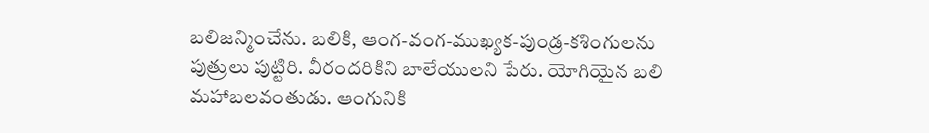బలిజన్మించేను. బలికి, ఆంగ-వంగ-ముఖ్యక-పుండ్ర-కశింగులను పుత్రులు పుట్టిరి. వీరందరికిని బాలేయులని పేరు. యోగియైన బలి మహాబలవంతుడు. ఆంగునికి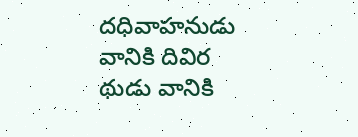దధివాహనుడు వానికి దివిర థుడు వానికి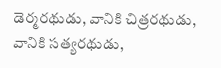డెర్మరథుడు, వానికి చిత్రరథుడు, వానికి సత్యరథుడు,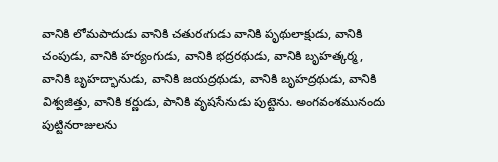వానికి లోమపాదుడు వానికి చతురఁగుడు వానికి పృథులాక్షుడు, వానికి చంపుడు, వానికి హర్యంగుడు, వానికి భద్రరథుడు, వానికి బృహత్కర్మ, వానికి బృహద్భానుడు, వానికి జయద్రథుడు, వానికి బృహద్రథుడు, వానికి విశ్వజిత్తు, వానికి కర్ణుడు, పానికి వృషసేనుడు పుట్టెను. అంగవంశమునందు పుట్టినరాజులను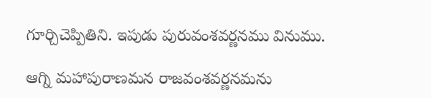గూర్చిచెప్పితిని. ఇపుడు పురువంశవర్ణనము వినుము.

ఆగ్ని మహాపురాణమన రాజవంశవర్ణనమను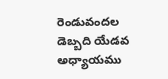రెండువందల డెబ్బది యేడవ అధ్యాయము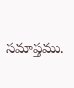సమాప్తము.